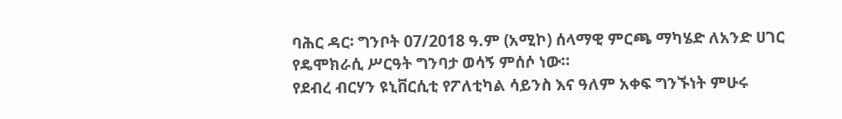ባሕር ዳር፡ ግንቦት 07/2018 ዓ.ም (አሚኮ) ሰላማዊ ምርጫ ማካሄድ ለአንድ ሀገር የዴሞክራሲ ሥርዓት ግንባታ ወሳኝ ምሰሶ ነው።
የደብረ ብርሃን ዩኒቨርሲቲ የፖለቲካል ሳይንስ እና ዓለም አቀፍ ግንኙነት ምሁሩ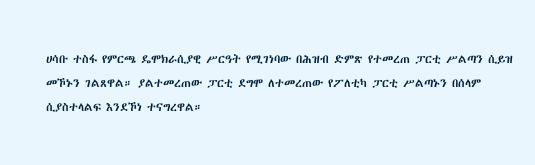ሀሳቡ ተስፋ የምርጫ ዴሞክራሲያዊ ሥርዓት የሚገነባው በሕዝብ ድምጽ የተመረጠ ፓርቲ ሥልጣን ሲይዝ መኾኑን ገልጸዋል። ያልተመረጠው ፓርቲ ደግሞ ለተመረጠው የፖለቲካ ፓርቲ ሥልጣኑን በሰላም ሲያስተላልፍ እንደኾነ ተናግረዋል።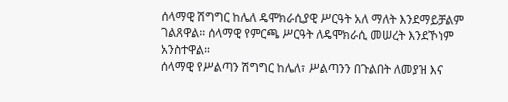ሰላማዊ ሽግግር ከሌለ ዴሞክራሲያዊ ሥርዓት አለ ማለት እንደማይቻልም ገልጸዋል። ሰላማዊ የምርጫ ሥርዓት ለዴሞክራሲ መሠረት እንደኾነም አንስተዋል።
ሰላማዊ የሥልጣን ሽግግር ከሌለ፣ ሥልጣንን በጉልበት ለመያዝ እና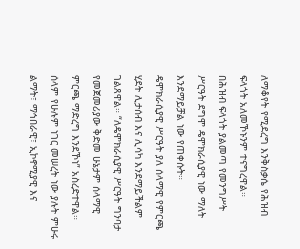ለማቆየት የሚደረግ እንቅስቃሴ የሕዝብ ፍላጎት አለመኾኑንም ተናግረዋል።
በሕዝብ ፍላጎት ያልመጣ የመንግሥት ሥርዓት ደግሞ ዴሞክራሲያዊ ነው ማለት እንደማይቻል ነው የጠቀሱት።
ዴሞክራሲያዊ ሥርዓት ያለ ሰላማዊ የምርጫ ሂደት ሊታሰብ እና ሊሳካ እንደማይችልም ገልጸዋል። “ለዴሞክራሲያዊ ሥርዓት ግንባታ የመጀመሪያው ቅድመ ሁኔታም ሰላማዊ ምርጫ ማድረግ እንደኾነ” አስረድተዋል።
ሰላም የሁሉም ነገር መሠረት ነው ያሉት ምሁሩ ልማት፣ ማኅበራዊ፣ ኢኮኖሚያዊ እና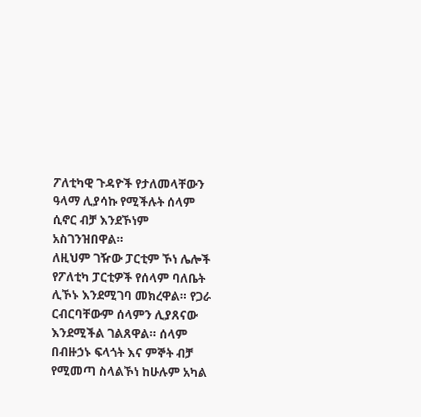ፖለቲካዊ ጉዳዮች የታለመላቸውን ዓላማ ሊያሳኩ የሚችሉት ሰላም ሲኖር ብቻ እንደኾነም አስገንዝበዋል።
ለዚህም ገዥው ፓርቲም ኾነ ሌሎች የፖለቲካ ፓርቲዎች የሰላም ባለቤት ሊኾኑ እንደሚገባ መክረዋል። የጋራ ርብርባቸውም ሰላምን ሊያጸናው እንደሚችል ገልጸዋል። ሰላም በብዙኃኑ ፍላጎት እና ምኞት ብቻ የሚመጣ ስላልኾነ ከሁሉም አካል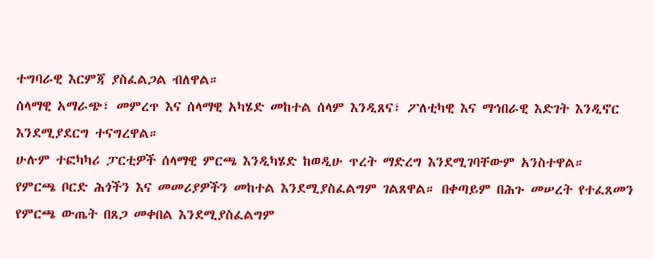ተግባራዊ እርምጃ ያስፈልጋል ብለዋል።
ሰላማዊ አማራጭ፣ መምረጥ እና ሰላማዊ አካሄድ መከተል ሰላም እንዲጸና፣ ፖለቲካዊ እና ማኅበራዊ እድገት እንዲኖር እንደሚያደርግ ተናግረዋል።
ሁሉም ተፎካካሪ ፓርቲዎች ሰላማዊ ምርጫ እንዲካሄድ ከወዲሁ ጥረት ማድረግ እንደሚገባቸውም አንስተዋል።
የምርጫ ቦርድ ሕጎችን እና መመሪያዎችን መከተል እንደሚያስፈልግም ገልጸዋል። በቀጣይም በሕጉ መሠረት የተፈጸመን የምርጫ ውጤት በጸጋ መቀበል እንደሚያስፈልግም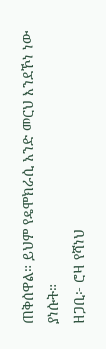ጠቅሰዋል። ይህም የዴሞክራሲ አንድ መርህ እንደኾነ ነው ያነሱት።
ዘጋቢ፦ ሮዛ የሻነህ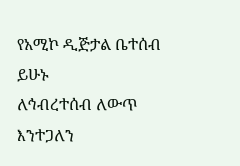የአሚኮ ዲጅታል ቤተሰብ ይሁኑ
ለኅብረተሰብ ለውጥ እንተጋለን